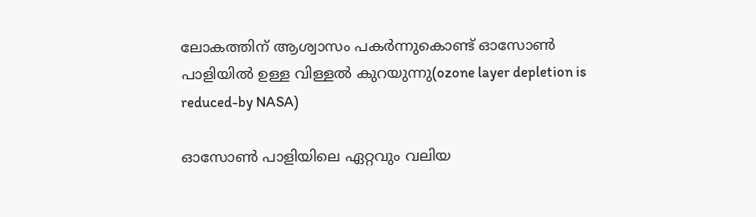ലോകത്തിന് ആശ്വാസം പകർന്നുകൊണ്ട് ഓസോൺ പാളിയിൽ ഉള്ള വിള്ളൽ കുറയുന്നു(ozone layer depletion is reduced-by NASA)

ഓസോണ്‍ പാളിയിലെ ഏറ്റവും വലിയ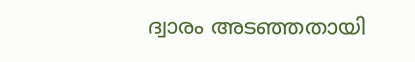ദ്വാരം അടഞ്ഞതായി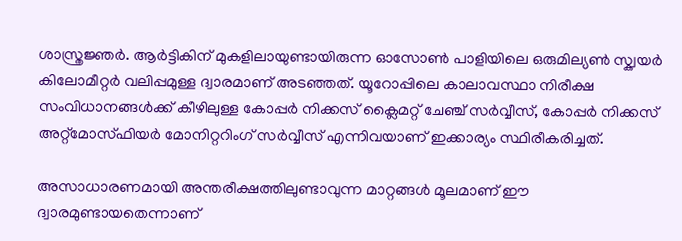ശാസ്ത്രജ്ഞര്‍. ആര്‍ട്ടികിന് മുകളിലായുണ്ടായിരുന്ന ഓസോണ്‍ പാളിയിലെ ഒരുമില്യണ്‍ സ്ക്വയര്‍ കിലോമീറ്റര്‍ വലിപ്പമുള്ള ദ്വാരമാണ് അടഞ്ഞത്. യൂറോപ്പിലെ കാലാവസ്ഥാ നിരീക്ഷ സംവിധാനങ്ങള്‍ക്ക് കീഴിലുള്ള കോപ്പര്‍ നിക്കസ് ക്ലൈമറ്റ് ചേഞ്ച് സര്‍വ്വീസ്, കോപ്പര്‍ നിക്കസ് അറ്റ്മോസ്ഫിയര്‍ മോനിറ്ററിംഗ് സര്‍വ്വീസ് എന്നിവയാണ് ഇക്കാര്യം സ്ഥിരീകരിച്ചത്.

അസാധാരണമായി അന്തരീക്ഷത്തിലുണ്ടാവുന്ന മാറ്റങ്ങള്‍ മൂലമാണ് ഈ ദ്വാരമുണ്ടായതെന്നാണ്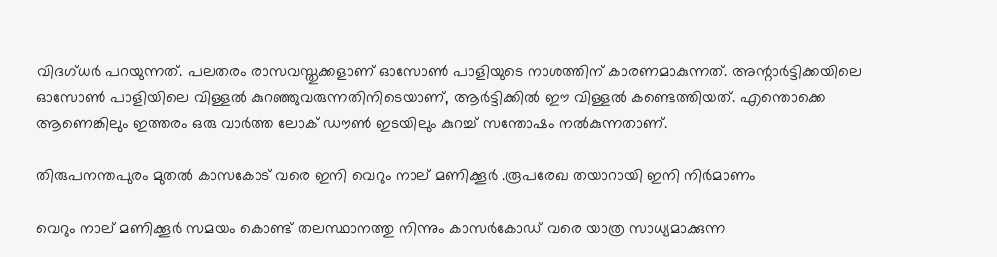വിദഗ്ധര്‍ പറയുന്നത്. പലതരം രാസവസ്തുക്കളാണ് ഓസോണ്‍ പാളിയുടെ നാശത്തിന് കാരണമാകുന്നത്. അന്റാര്‍ട്ടിക്കയിലെ ഓസോണ്‍ പാളിയിലെ വിള്ളല്‍ കുറഞ്ഞുവരുന്നതിനിടെയാണ്, ആര്‍ട്ടിക്കില്‍ ഈ വിള്ളല്‍ കണ്ടെത്തിയത്. എന്തൊക്കെ ആണെങ്കിലും ഇത്തരം ഒരു വാർത്ത ലോക് ഡൗൺ ഇടയിലും കുറച്ച് സന്തോഷം നൽകുന്നതാണ്.

തിരുപനന്തപുരം മുതൽ കാസകോട് വരെ ഇനി വെറും നാല് മണിക്കൂർ .രൂപരേഖ തയാറായി ഇനി നിർമാണം

വെറും നാല് മണിക്കൂര്‍ സമയം കൊണ്ട് തലസ്ഥാനത്തു നിന്നും കാസര്‍കോഡ് വരെ യാത്ര സാധ്യമാക്കുന്ന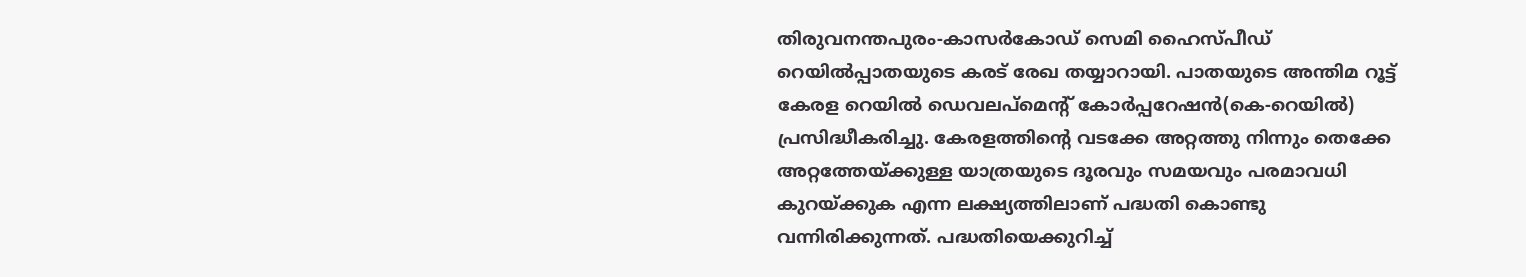തിരുവനന്തപുരം-കാസര്‍കോഡ് സെമി ഹൈസ്പീഡ് റെയില്‍പ്പാതയുടെ കരട് രേഖ തയ്യാറായി. പാതയുടെ അന്തിമ റൂ‌ട്ട് കേരള റെയില്‍ ഡെവലപ്മെന്റ് കോര്‍പ്പറേഷന്‍(കെ-റെയില്‍) പ്രസിദ്ധീകരിച്ചു. കേരളത്തിന്റെ വടക്കേ അറ്റത്തു നിന്നും തെക്കേ അറ്റത്തേയ്ക്കുള്ള യാത്രയുടെ ദൂരവും സമയവും പരമാവധി കുറയ്ക്കുക എന്ന ലക്ഷ്യത്തിലാണ് പദ്ധതി കൊണ്ടു വന്നിരിക്കുന്നത്. പദ്ധതിയെക്കുറിച്ച്‌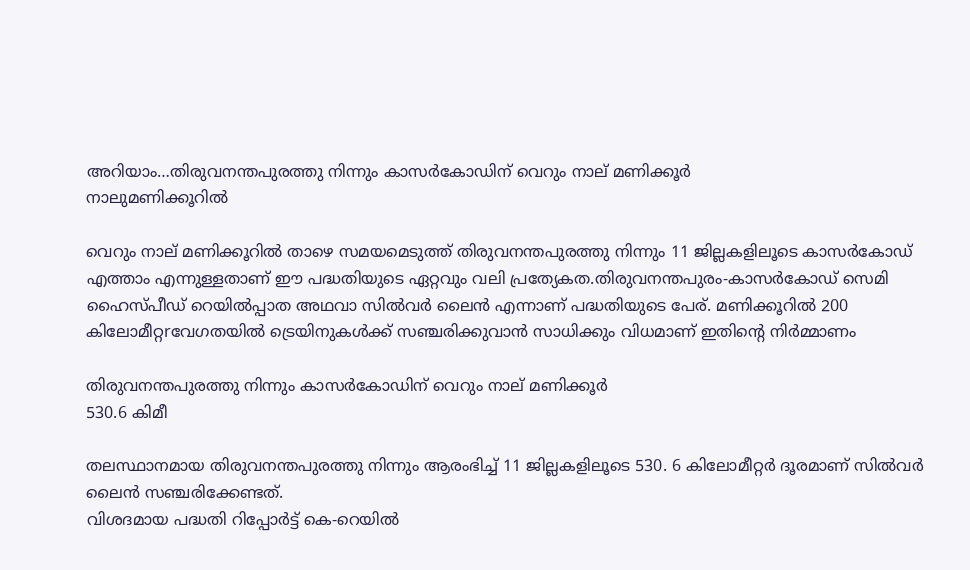അറിയാം…തിരുവനന്തപുരത്തു നിന്നും കാസര്‍കോഡിന് വെറും നാല് മണിക്കൂര്‍
നാലുമണിക്കൂറില്‍

വെറും നാല് മണിക്കൂറില്‍ താഴെ സമയമെടുത്ത് തിരുവനന്തപുരത്തു നിന്നും 11 ജില്ലകളിലൂടെ കാസര്‍കോഡ് എത്താം എന്നുള്ളതാണ് ഈ പദ്ധതിയുടെ ഏറ്റവും വലി പ്രത്യേകത.തിരുവനന്തപുരം-കാസര്‍കോഡ് സെമി ഹൈസ്പീഡ് റെയില്‍പ്പാത അഥവാ സില്‍വര്‍ ലൈന്‍ എന്നാണ് പദ്ധതിയുടെ പേര്. മണിക്കൂറില്‍ 200 കിലോമീറ്റrവേഗതയില്‍ ‌ട്രെയിനുകള്‍ക്ക് സഞ്ചരിക്കുവാന്‍ സാധിക്കും വിധമാണ് ഇതിന്‍റെ നിര്‍മ്മാണം

തിരുവനന്തപുരത്തു നിന്നും കാസര്‍കോഡിന് വെറും നാല് മണിക്കൂര്‍
530.6 കിമീ

തലസ്ഥാനമായ തിരുവനന്തപുരത്തു നിന്നും ആരംഭിച്ച്‌ 11 ജില്ലകളിലൂടെ 530. 6 കിലോമീറ്റര്‍ ദൂരമാണ് സില്‍വര്‍ ലൈന്‍ സഞ്ചരിക്കേണ്ടത്.
വിശദമായ പദ്ധതി റിപ്പോര്‍ട്ട് കെ-റെയില്‍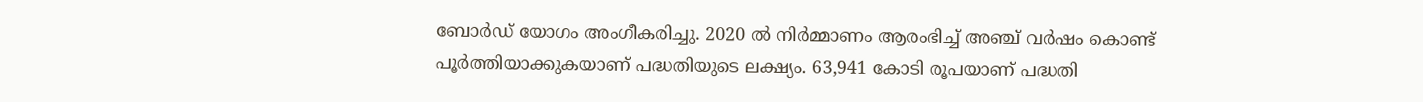ബോര്‍ഡ് യോഗം അംഗീകരിച്ചു. 2020 ല്‍ നിര്‍മ്മാണം ആരംഭിച്ച്‌ അഞ്ച് വര്‍ഷം കൊണ്ട് പൂര്‍ത്തിയാക്കുകയാണ് പദ്ധതിയു‌ടെ ലക്ഷ്യം. 63,941 കോടി രൂപയാണ് പദ്ധതി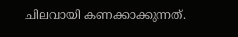ചിലവായി കണക്കാക്കുന്നത്.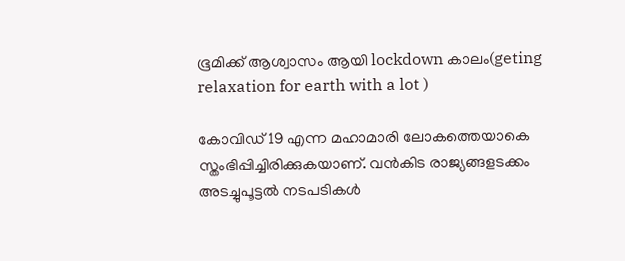ഭൂമിക്ക് ആശ്വാസം ആയി lockdown കാലം(geting relaxation for earth with a lot )

കോവിഡ് 19 എന്ന മഹാമാരി ലോകത്തെയാകെ സ്തംഭിപ്പിച്ചിരിക്കുകയാണ്. വന്‍കിട രാജ്യങ്ങളടക്കം അടച്ചുപൂട്ടല്‍ നടപടികള്‍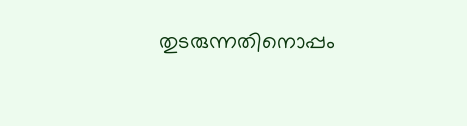തുടരുന്നതിനൊപ്പം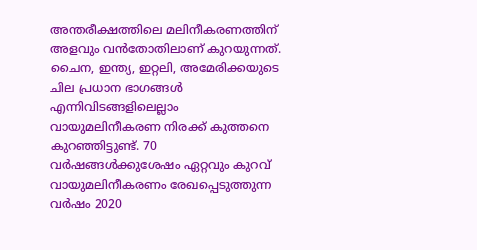അന്തരീക്ഷത്തിലെ മലിനീകരണത്തിന് അളവും വന്‍തോതിലാണ് കുറയുന്നത്. ചൈന, ഇന്ത്യ, ഇറ്റലി, അമേരിക്കയുടെ ചില പ്രധാന ഭാഗങ്ങള്‍ എന്നിവിടങ്ങളിലെല്ലാം വായുമലിനീകരണ നിരക്ക് കുത്തനെ കുറഞ്ഞിട്ടുണ്ട്. 70 വര്‍ഷങ്ങള്‍ക്കുശേഷം ഏറ്റവും കുറവ് വായുമലിനീകരണം രേഖപ്പെടുത്തുന്ന വര്‍ഷം 2020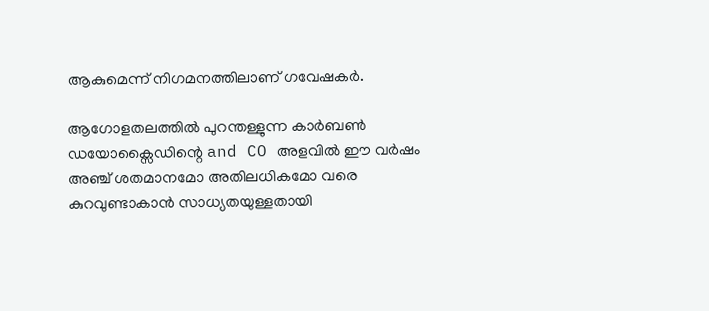ആകുമെന്ന് നിഗമനത്തിലാണ് ഗവേഷകര്‍.

ആഗോളതലത്തില്‍ പുറന്തള്ളുന്ന കാര്‍ബണ്‍ ഡയോക്സൈഡിന്റെ and CO അളവില്‍ ഈ വര്‍ഷം അഞ്ച് ശതമാനമോ അതിലധികമോ വരെ കുറവുണ്ടാകാന്‍ സാധ്യതയുള്ളതായി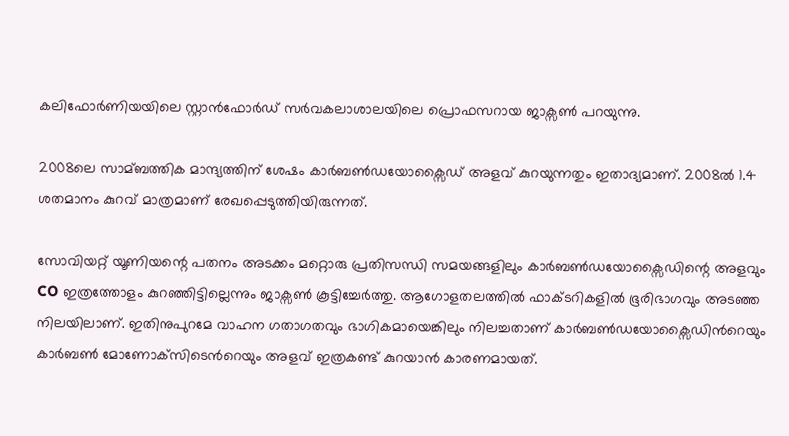കലിഫോര്‍ണിയയിലെ സ്റ്റാന്‍ഫോര്‍ഡ് സര്‍വകലാശാലയിലെ പ്രൊഫസറായ ജാക്സണ്‍ പറയുന്നു.

2008ലെ സാമ്ബത്തിക മാന്ദ്യത്തിന് ശേഷം കാര്‍ബണ്‍ഡയോക്സൈഡ് അളവ് കുറയുന്നതും ഇതാദ്യമാണ്. 2008ല്‍ 1.4 ശതമാനം കുറവ് മാത്രമാണ് രേഖപ്പെടുത്തിയിരുന്നത്.

സോവിയറ്റ് യൂണിയന്റെ പതനം അടക്കം മറ്റൊരു പ്രതിസന്ധി സമയങ്ങളിലും കാര്‍ബണ്‍ഡയോക്സൈഡിന്റെ അളവും CO ഇത്രത്തോളം കുറഞ്ഞിട്ടില്ലെന്നും ജാക്സണ്‍ കൂട്ടിച്ചേര്‍ത്തു. ആഗോളതലത്തില്‍ ഫാക്ടറികളില്‍ ഭൂരിഭാഗവും അടഞ്ഞ നിലയിലാണ്. ഇതിനുപുറമേ വാഹന ഗതാഗതവും ഭാഗികമായെങ്കിലും നിലച്ചതാണ് കാര്‍ബണ്‍ഡയോക്സൈഡിന്‍റെയും കാർബൺ മോണോക്‌സിടെന്‍റെയും അളവ് ഇത്രകണ്ട് കുറയാന്‍ കാരണമായത്.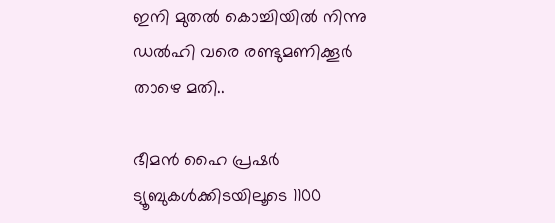ഇനി മുതൽ കൊച്ചിയിൽ നിന്നു ഡൽഹി വരെ രണ്ടുമണിക്കൂർ താഴെ മതി..

ഭീമൻ ഹൈ പ്രഷർ ട്യൂബുകൾക്കിടയിലൂടെ 1100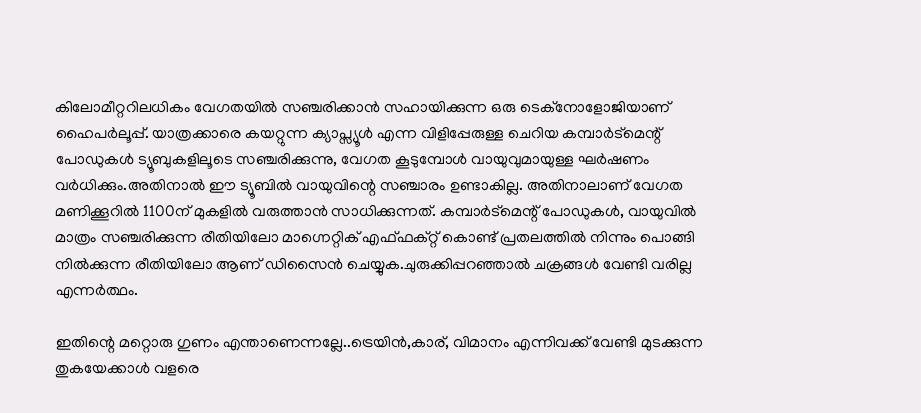കിലോമീറ്ററിലധികം വേഗതയിൽ സഞ്ചരിക്കാൻ സഹായിക്കുന്ന ഒരു ടെക്നോളോജിയാണ് ഹൈപർലൂപ്പ്. യാത്രക്കാരെ കയറ്റുന്ന ക്യാപ്സ്യൂൾ എന്ന വിളിപ്പേരുള്ള ചെറിയ കമ്പാർട്മെന്റ് പോഡുകൾ ട്യൂബുകളിലൂടെ സഞ്ചരിക്കുന്നു, വേഗത കൂടുമ്പോൾ വായുവുമായുള്ള ഘർഷണം വർധിക്കും.അതിനാൽ ഈ ട്യൂബിൽ വായുവിന്റെ സഞ്ചാരം ഉണ്ടാകില്ല. അതിനാലാണ് വേഗത മണിക്കൂറിൽ 1100ന് മുകളിൽ വരുത്താൻ സാധിക്കുന്നത്. കമ്പാർട്മെന്റ് പോഡുകൾ, വായുവിൽ മാത്രം സഞ്ചരിക്കുന്ന രീതിയിലോ മാഗ്നെറ്റിക് എഫ്ഫക്റ്റ് കൊണ്ട് പ്രതലത്തിൽ നിന്നും പൊങ്ങി നിൽക്കുന്ന രീതിയിലോ ആണ് ഡിസൈൻ ചെയ്യുക.ചുരുക്കിപ്പറഞ്ഞാൽ ചക്രങ്ങൾ വേണ്ടി വരില്ല എന്നർത്ഥം.

ഇതിന്റെ മറ്റൊരു ഗുണം എന്താണെന്നല്ലേ..ട്രെയിൻ,കാര്, വിമാനം എന്നിവക്ക് വേണ്ടി മുടക്കുന്ന തുകയേക്കാൾ വളരെ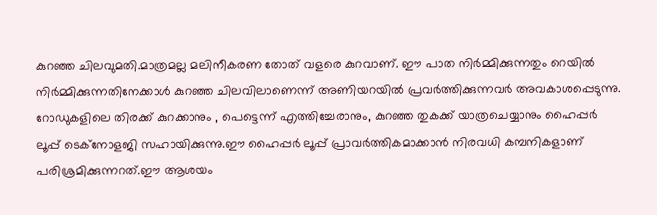കുറഞ്ഞ ചിലവുമതി.മാത്രമല്ല മലിനീകരണ തോത് വളരെ കുറവാണ്. ഈ പാത നിർമ്മിക്കുന്നതും റെയിൽ നിർമ്മിക്കുന്നതിനേക്കാൾ കുറഞ്ഞ ചിലവിലാണെന്ന് അണിയറയിൽ പ്രവർത്തിക്കുന്നവർ അവകാശപ്പെടുന്നു. റോഡുകളിലെ തിരക്ക് കുറക്കാനും , പെട്ടെന്ന് എത്തിച്ചേരാനും, കുറഞ്ഞ തുകക്ക് യാത്രചെയ്യാനും ഹൈപ്പർ ലൂപ്പ് ടെക്നോളജി സഹായിക്കുന്നു.ഈ ഹൈപ്പർ ലൂപ്പ് പ്രാവർത്തികമാക്കാൻ നിരവധി കമ്പനികളാണ് പരിശ്രമിക്കുന്നറത്.ഈ ആശയം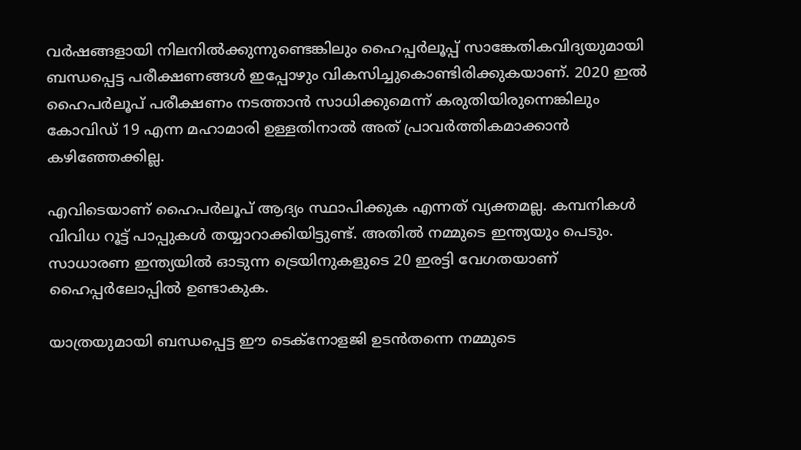വർഷങ്ങളായി നിലനിൽക്കുന്നുണ്ടെങ്കിലും ഹൈപ്പർലൂപ്പ് സാങ്കേതികവിദ്യയുമായി ബന്ധപ്പെട്ട പരീക്ഷണങ്ങൾ ഇപ്പോഴും വികസിച്ചുകൊണ്ടിരിക്കുകയാണ്. 2020 ഇൽ ഹൈപർലൂപ് പരീക്ഷണം നടത്താൻ സാധിക്കുമെന്ന് കരുതിയിരുന്നെങ്കിലും കോവിഡ് 19 എന്ന മഹാമാരി ഉള്ളതിനാൽ അത് പ്രാവർത്തികമാക്കാൻ കഴിഞ്ഞേക്കില്ല.

എവിടെയാണ് ഹൈപർലൂപ് ആദ്യം സ്ഥാപിക്കുക എന്നത് വ്യക്തമല്ല. കമ്പനികൾ വിവിധ റൂട്ട് പാപ്പുകൾ തയ്യാറാക്കിയിട്ടുണ്ട്. അതിൽ നമ്മുടെ ഇന്ത്യയും പെടും. സാധാരണ ഇന്ത്യയിൽ ഓടുന്ന ട്രെയിനുകളുടെ 20 ഇരട്ടി വേഗതയാണ് ഹൈപ്പർലോപ്പിൽ ഉണ്ടാകുക.

യാത്രയുമായി ബന്ധപ്പെട്ട ഈ ടെക്നോളജി ഉടൻതന്നെ നമ്മുടെ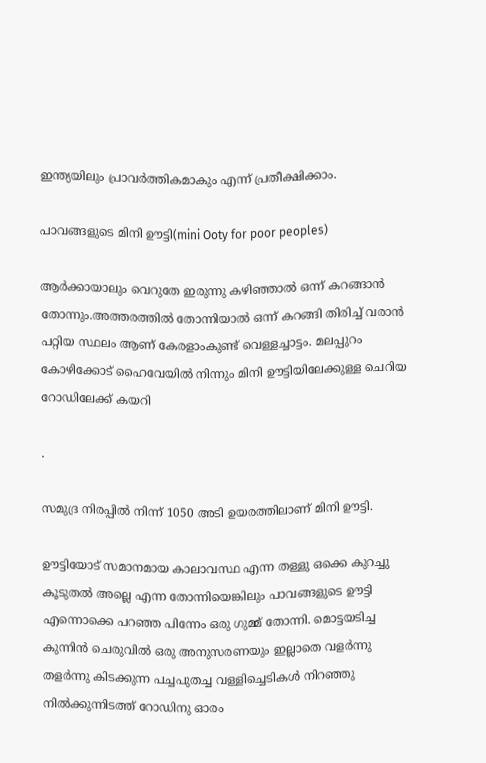ഇന്ത്യയിലും പ്രാവർത്തികമാകും എന്ന് പ്രതീക്ഷിക്കാം.

പാവങ്ങളുടെ മിനി ഊട്ടി(mini Ooty for poor peoples)

ആർക്കായാലും വെറുതേ ഇരുന്നു കഴിഞ്ഞാൽ ഒന്ന് കറങ്ങാൻ തോന്നും.അത്തരത്തിൽ തോന്നിയാൽ ഒന്ന് കറങ്ങി തിരിച്ച് വരാൻ പറ്റിയ സ്ഥലം ആണ് കേരളാംകുണ്ട് വെള്ളച്ചാട്ടം. മലപ്പുറം കോഴിക്കോട് ഹൈവേയില്‍ നിന്നും മിനി ഊട്ടിയിലേക്കുള്ള ചെറിയ റോഡിലേക്ക് കയറി

.

സമുദ്ര നിരപ്പില്‍ നിന്ന് 1050 അടി ഉയരത്തിലാണ് മിനി ഊട്ടി.

ഊട്ടിയോട് സമാനമായ കാലാവസ്ഥ എന്ന തള്ളു ഒക്കെ കുറച്ചു കൂടുതല്‍ അല്ലെ എന്ന തോന്നിയെങ്കിലും പാവങ്ങളുടെ ഊട്ടി എന്നൊക്കെ പറഞ്ഞ പിന്നേം ഒരു ഗുമ്മ് തോന്നി. മൊട്ടയടിച്ച കുന്നിന്‍ ചെരുവില്‍ ഒരു അനുസരണയും ഇല്ലാതെ വളര്‍ന്നു തളര്‍ന്നു കിടക്കുന്ന പച്ചപുതച്ച വള്ളിച്ചെടികള്‍ നിറഞ്ഞു നില്‍ക്കുന്നിടത്ത് റോഡിനു ഓരം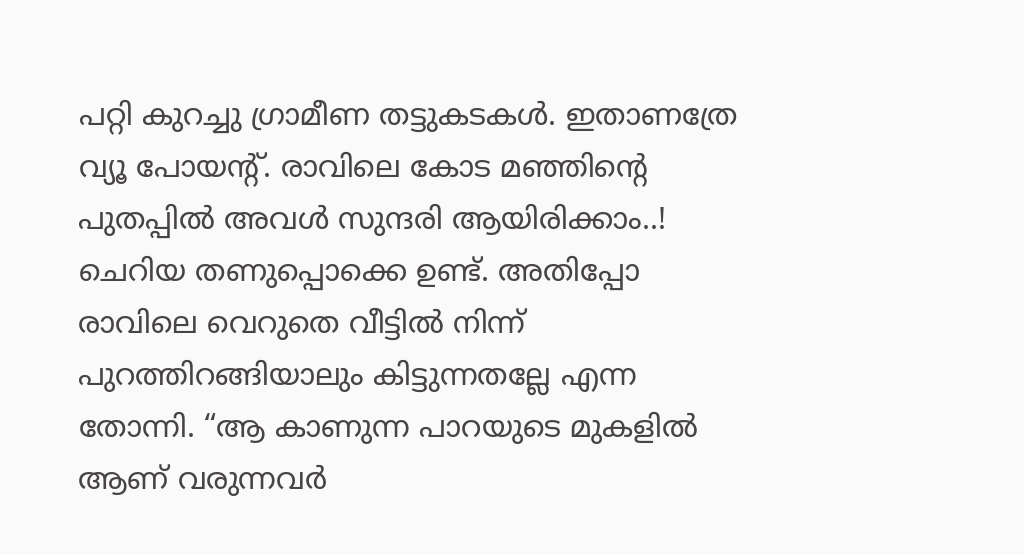പറ്റി കുറച്ചു ഗ്രാമീണ തട്ടുകടകള്‍. ഇതാണത്രേ വ്യൂ പോയന്റ്. രാവിലെ കോട മഞ്ഞിന്റെ പുതപ്പില്‍ അവള്‍ സുന്ദരി ആയിരിക്കാം..! ചെറിയ തണുപ്പൊക്കെ ഉണ്ട്. അതിപ്പോ രാവിലെ വെറുതെ വീട്ടില്‍ നിന്ന് പുറത്തിറങ്ങിയാലും കിട്ടുന്നതല്ലേ എന്ന തോന്നി. “ആ കാണുന്ന പാറയുടെ മുകളില്‍ ആണ് വരുന്നവര്‍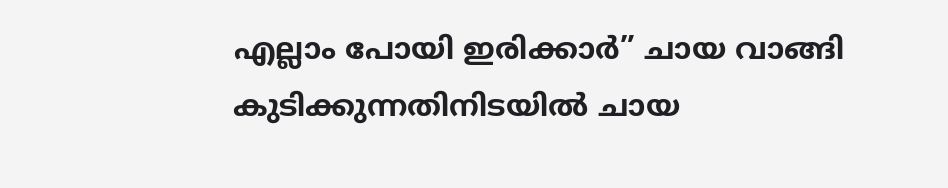എല്ലാം പോയി ഇരിക്കാര്‍” ചായ വാങ്ങി കുടിക്കുന്നതിനിടയില്‍ ചായ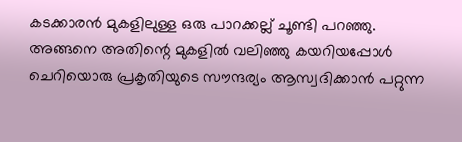കടക്കാരന്‍ മുകളിലുള്ള ഒരു പാറക്കല്ല് ചൂണ്ടി പറഞ്ഞു. അങ്ങനെ അതിന്റെ മുകളില്‍ വലിഞ്ഞു കയറിയപ്പോള്‍ ചെറിയൊരു പ്രകൃതിയുടെ സൗന്ദര്യം ആസ്വദിക്കാന്‍ പറ്റുന്ന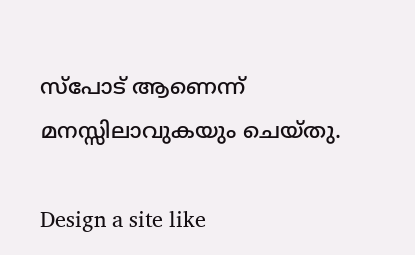സ്പോട് ആണെന്ന് മനസ്സിലാവുകയും ചെയ്‌തു.

Design a site like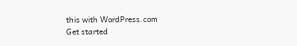this with WordPress.com
Get started